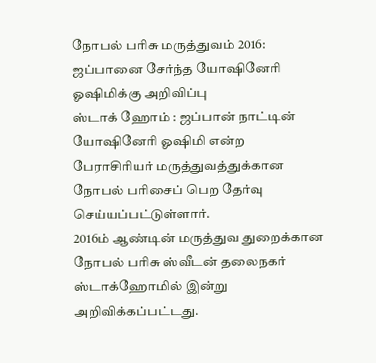நோபல் பரிசு மருத்துவம் 2016: ஜப்பானை சேர்ந்த யோஷினேரி ஓஷிமிக்கு அறிவிப்பு
ஸ்டாக் ஹோம் : ஜப்பான் நாட்டின் யோஷினேரி ஓஷிமி என்ற பேராசிரியர் மருத்துவத்துக்கான நோபல் பரிசைப் பெற தேர்வு செய்யப்பட்டுள்ளார்.
2016ம் ஆண்டின் மருத்துவ துறைக்கான நோபல் பரிசு ஸ்வீடன் தலைநகர் ஸ்டாக்ஹோமில் இன்று அறிவிக்கப்பட்டது.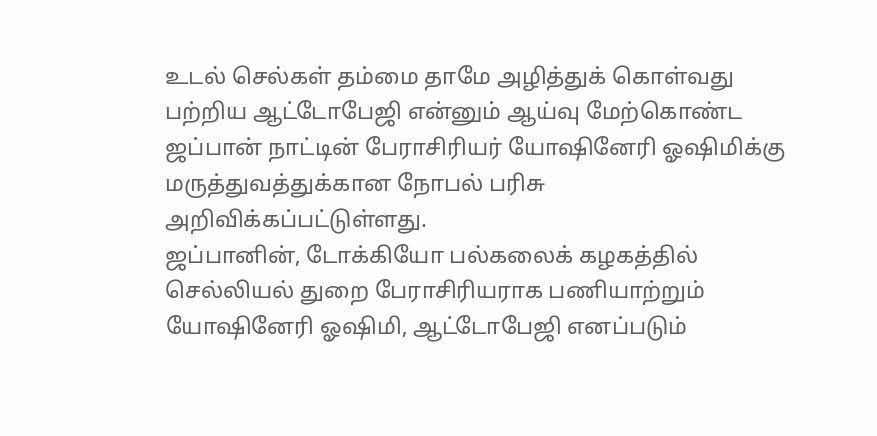உடல் செல்கள் தம்மை தாமே அழித்துக் கொள்வது பற்றிய ஆட்டோபேஜி என்னும் ஆய்வு மேற்கொண்ட ஜப்பான் நாட்டின் பேராசிரியர் யோஷினேரி ஓஷிமிக்கு மருத்துவத்துக்கான நோபல் பரிசு அறிவிக்கப்பட்டுள்ளது.
ஜப்பானின், டோக்கியோ பல்கலைக் கழகத்தில் செல்லியல் துறை பேராசிரியராக பணியாற்றும் யோஷினேரி ஓஷிமி, ஆட்டோபேஜி எனப்படும்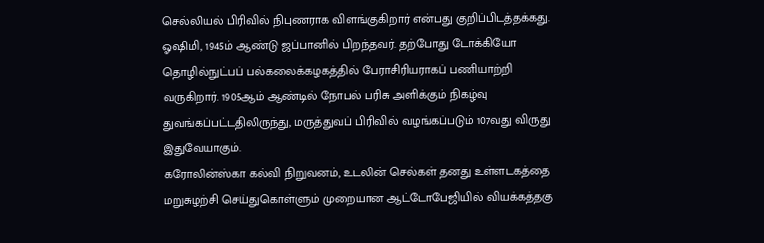செல்லியல் பிரிவில் நிபுணராக விளங்குகிறார் என்பது குறிப்பிடத்தக்கது.
ஓஷிமி, 1945ம் ஆண்டு ஜப்பானில் பிறந்தவர். தற்போது டோக்கியோ தொழில்நுட்பப் பல்கலைக்கழகத்தில் பேராசிரியராகப் பணியாற்றி வருகிறார். 1905ஆம் ஆண்டில் நோபல் பரிசு அளிக்கும் நிகழ்வு துவங்கப்பட்டதிலிருந்து, மருத்துவப் பிரிவில் வழங்கப்படும் 107வது விருது இதுவேயாகும்.
கரோலின்ஸ்கா கல்வி நிறுவனம், உடலின் செல்கள் தனது உள்ளடகத்தை மறுசுழற்சி செய்துகொள்ளும் முறையான ஆட்டோபேஜியில் வியக்கத்தகு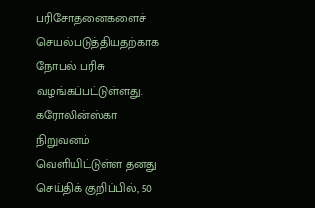பரிசோதனைகளைச் செயல்படுத்தியதற்காக நோபல் பரிசு வழங்கப்பட்டுள்ளது. கரோலின்ஸ்கா நிறுவனம் வெளியிட்டுள்ள தனது செய்திக் குறிப்பில், 50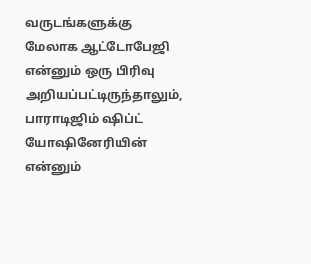வருடங்களுக்கு மேலாக ஆட்டோபேஜி என்னும் ஒரு பிரிவு அறியப்பட்டிருந்தாலும், பாராடிஜிம் ஷிப்ட் யோஷினேரியின் என்னும்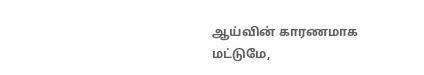ஆய்வின் காரணமாக மட்டுமே,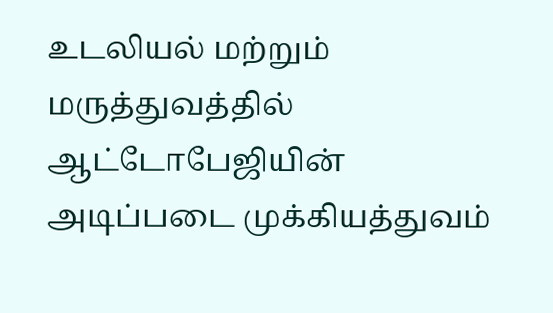உடலியல் மற்றும் மருத்துவத்தில் ஆட்டோபேஜியின் அடிப்படை முக்கியத்துவம்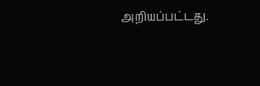அறியப்பட்டது.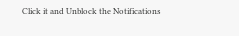Click it and Unblock the Notifications